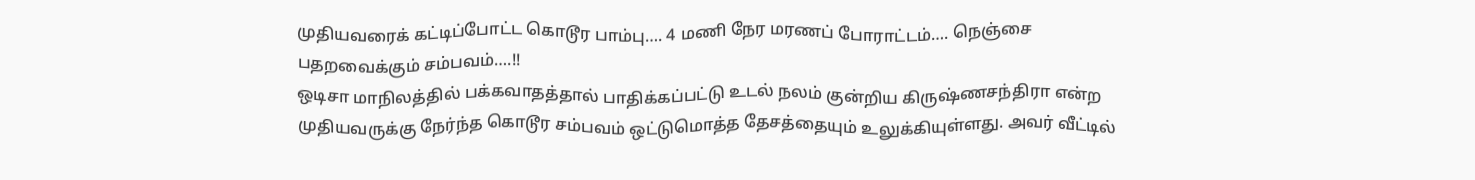முதியவரைக் கட்டிப்போட்ட கொடூர பாம்பு…. 4 மணி நேர மரணப் போராட்டம்…. நெஞ்சை பதறவைக்கும் சம்பவம்….!!
ஒடிசா மாநிலத்தில் பக்கவாதத்தால் பாதிக்கப்பட்டு உடல் நலம் குன்றிய கிருஷ்ணசந்திரா என்ற முதியவருக்கு நேர்ந்த கொடூர சம்பவம் ஒட்டுமொத்த தேசத்தையும் உலுக்கியுள்ளது. அவர் வீட்டில்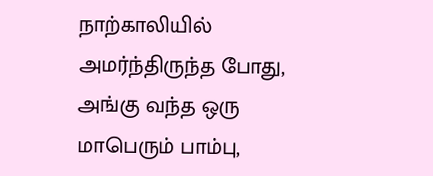நாற்காலியில் அமர்ந்திருந்த போது, அங்கு வந்த ஒரு மாபெரும் பாம்பு,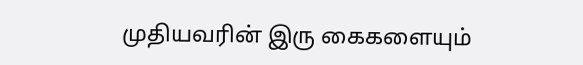முதியவரின் இரு கைகளையும்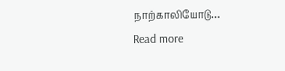நாற்காலியோடு…
Read more